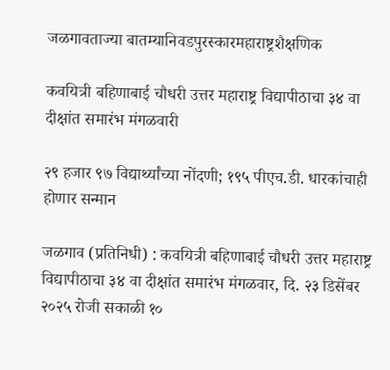जळगावताज्या बातम्यानिवडपुरस्कारमहाराष्ट्रशैक्षणिक

कवयित्री बहिणाबाई चौधरी उत्तर महाराष्ट्र विद्यापीठाचा ३४ वा दीक्षांत समारंभ मंगळवारी

२९ हजार ९७ विद्यार्थ्यांच्या नोंदणी; १९५ पीएच.डी. धारकांचाही होणार सन्मान

जळगाव (प्रतिनिधी) : कवयित्री बहिणाबाई चौधरी उत्तर महाराष्ट्र विद्यापीठाचा ३४ वा दीक्षांत समारंभ मंगळवार, दि. २३ डिसेंबर २०२५ रोजी सकाळी १०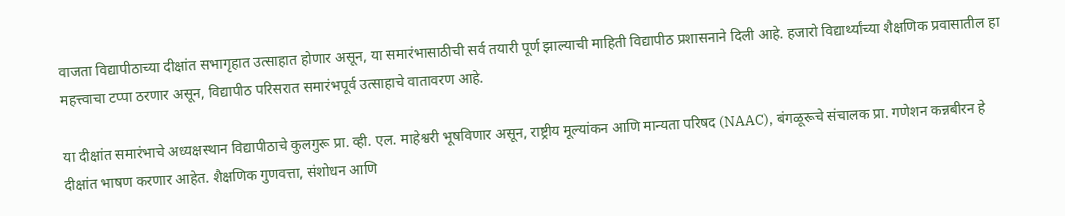वाजता विद्यापीठाच्या दीक्षांत सभागृहात उत्साहात होणार असून, या समारंभासाठीची सर्व तयारी पूर्ण झाल्याची माहिती विद्यापीठ प्रशासनाने दिली आहे. हजारो विद्यार्थ्यांच्या शैक्षणिक प्रवासातील हा महत्त्वाचा टप्पा ठरणार असून, विद्यापीठ परिसरात समारंभपूर्व उत्साहाचे वातावरण आहे.

या दीक्षांत समारंभाचे अध्यक्षस्थान विद्यापीठाचे कुलगुरू प्रा. व्ही. एल. माहेश्वरी भूषविणार असून, राष्ट्रीय मूल्यांकन आणि मान्यता परिषद (NAAC), बंगळूरूचे संचालक प्रा. गणेशन कन्नबीरन हे दीक्षांत भाषण करणार आहेत. शैक्षणिक गुणवत्ता, संशोधन आणि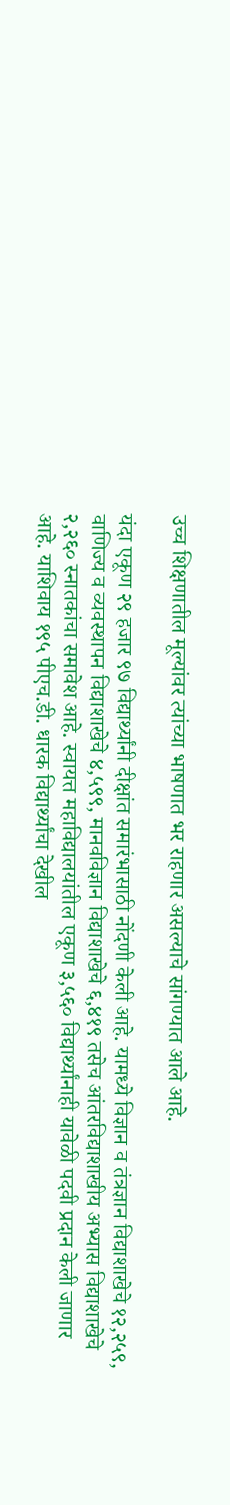उच्च शिक्षणातील मूल्यांवर त्यांच्या भाषणात भर राहणार असल्याचे सांगण्यात आले आहे.

यंदा एकूण २९ हजार ९७ विद्यार्थ्यांनी दीक्षांत समारंभासाठी नोंदणी केली आहे. यामध्ये विज्ञान व तंत्रज्ञान विद्याशाखेचे १२,२५९, वाणिज्य व व्यवस्थापन विद्याशाखेचे ४,५९९, मानवविज्ञान विद्याशाखेचे ६,४१९ तसेच आंतरविद्याशाखीय अभ्यास विद्याशाखेचे २,२६० स्नातकांचा समावेश आहे. स्वायत्त महाविद्यालयांतील एकूण ३,५६० विद्यार्थ्यांनाही यावेळी पदवी प्रदान केली जाणार आहे. याशिवाय १९५ पीएच.डी. धारक विद्यार्थ्यांचा देखील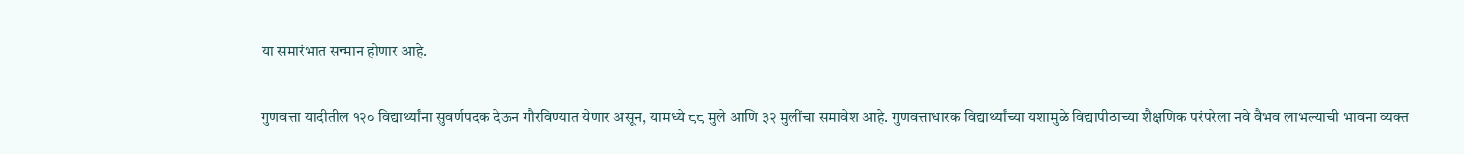या समारंभात सन्मान होणार आहे.

गुणवत्ता यादीतील १२० विद्यार्थ्यांना सुवर्णपदक देऊन गौरविण्यात येणार असून, यामध्ये ८८ मुले आणि ३२ मुलींचा समावेश आहे. गुणवत्ताधारक विद्यार्थ्यांच्या यशामुळे विद्यापीठाच्या शैक्षणिक परंपरेला नवे वैभव लाभल्याची भावना व्यक्त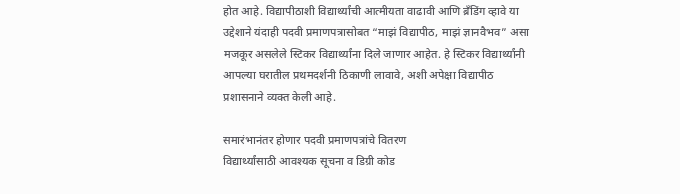होत आहे. विद्यापीठाशी विद्यार्थ्यांची आत्मीयता वाढावी आणि ब्रँडिंग व्हावे या उद्देशाने यंदाही पदवी प्रमाणपत्रासोबत “माझं विद्यापीठ, माझं ज्ञानवैभव” असा मजकूर असलेले स्टिकर विद्यार्थ्यांना दिले जाणार आहेत. हे स्टिकर विद्यार्थ्यांनी आपल्या घरातील प्रथमदर्शनी ठिकाणी लावावे, अशी अपेक्षा विद्यापीठ प्रशासनाने व्यक्त केली आहे.

समारंभानंतर होणार पदवी प्रमाणपत्रांचे वितरण
विद्यार्थ्यांसाठी आवश्यक सूचना व डिग्री कोड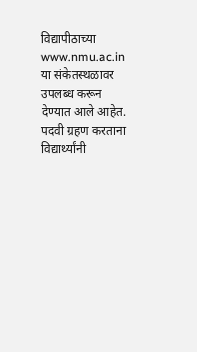विद्यापीठाच्या www.nmu.ac.in या संकेतस्थळावर उपलब्ध करून देण्यात आले आहेत. पदवी ग्रहण करताना विद्यार्थ्यांनी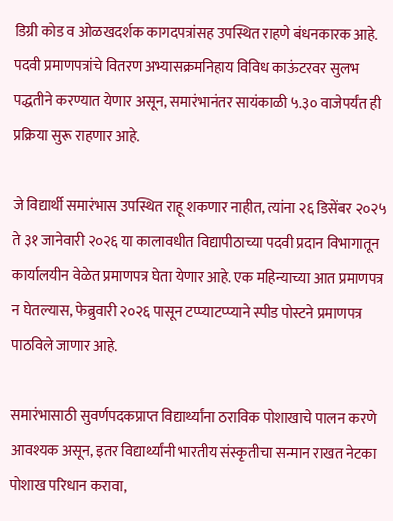डिग्री कोड व ओळखदर्शक कागदपत्रांसह उपस्थित राहणे बंधनकारक आहे. पदवी प्रमाणपत्रांचे वितरण अभ्यासक्रमनिहाय विविध काऊंटरवर सुलभ पद्धतीने करण्यात येणार असून, समारंभानंतर सायंकाळी ५.३० वाजेपर्यंत ही प्रक्रिया सुरू राहणार आहे.

जे विद्यार्थी समारंभास उपस्थित राहू शकणार नाहीत, त्यांना २६ डिसेंबर २०२५ ते ३१ जानेवारी २०२६ या कालावधीत विद्यापीठाच्या पदवी प्रदान विभागातून कार्यालयीन वेळेत प्रमाणपत्र घेता येणार आहे. एक महिन्याच्या आत प्रमाणपत्र न घेतल्यास, फेब्रुवारी २०२६ पासून टप्प्याटप्प्याने स्पीड पोस्टने प्रमाणपत्र पाठविले जाणार आहे.

समारंभासाठी सुवर्णपदकप्राप्त विद्यार्थ्यांना ठराविक पोशाखाचे पालन करणे आवश्यक असून, इतर विद्यार्थ्यांनी भारतीय संस्कृतीचा सन्मान राखत नेटका पोशाख परिधान करावा,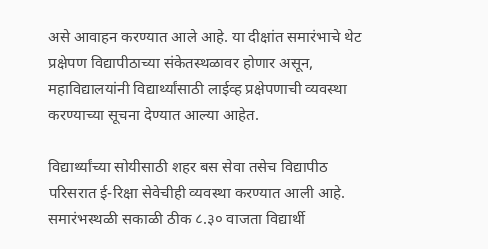असे आवाहन करण्यात आले आहे. या दीक्षांत समारंभाचे थेट प्रक्षेपण विद्यापीठाच्या संकेतस्थळावर होणार असून, महाविद्यालयांनी विद्यार्थ्यांसाठी लाईव्ह प्रक्षेपणाची व्यवस्था करण्याच्या सूचना देण्यात आल्या आहेत.

विद्यार्थ्यांच्या सोयीसाठी शहर बस सेवा तसेच विद्यापीठ परिसरात ई-रिक्षा सेवेचीही व्यवस्था करण्यात आली आहे. समारंभस्थळी सकाळी ठीक ८.३० वाजता विद्यार्थी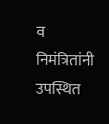व निमंत्रितांनी उपस्थित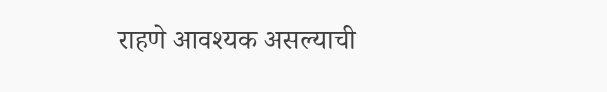राहणे आवश्यक असल्याची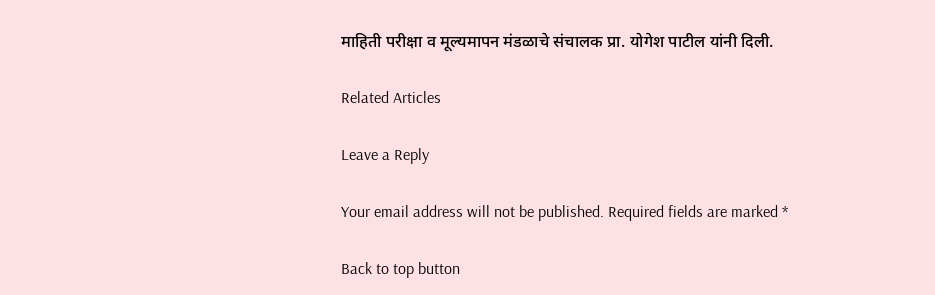माहिती परीक्षा व मूल्यमापन मंडळाचे संचालक प्रा. योगेश पाटील यांनी दिली.

Related Articles

Leave a Reply

Your email address will not be published. Required fields are marked *

Back to top button